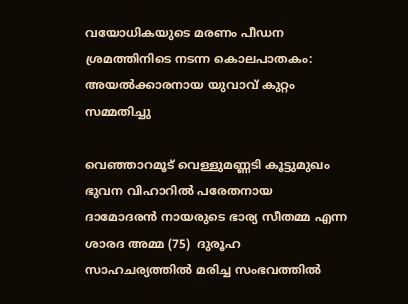വയോധികയുടെ മരണം പീഡന ശ്രമത്തിനിടെ നടന്ന കൊലപാതകം: അയൽക്കാരനായ യുവാവ് കുറ്റം സമ്മതിച്ചു

വെഞ്ഞാറമൂട് വെള്ളുമണ്ണടി കൂട്ടുമുഖം ഭുവന വിഹാറിൽ പരേതനായ ദാമോദരൻ നായരുടെ ഭാര്യ സീതമ്മ എന്ന ശാരദ അമ്മ (75)  ദുരൂഹ സാഹചര്യത്തിൽ മരിച്ച സംഭവത്തിൽ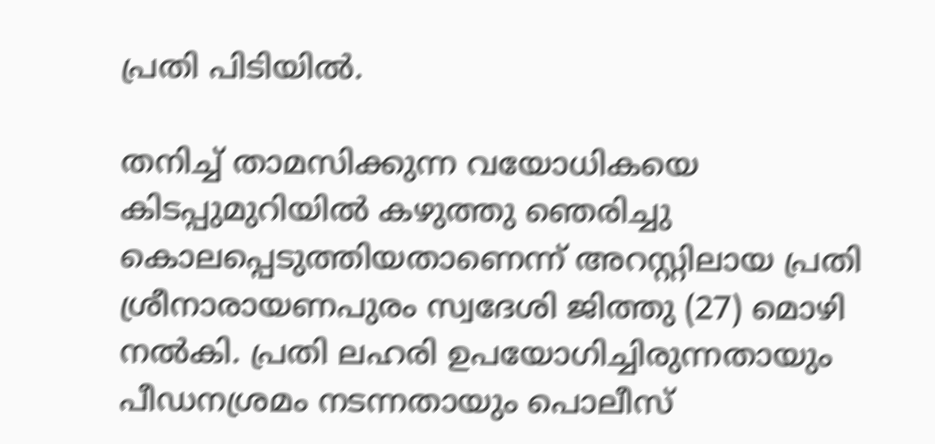പ്രതി പിടിയിൽ.

തനിച്ച് താമസിക്കുന്ന വയോധികയെ കിടപ്പുമുറിയില്‍ കഴുത്തു ഞെരിച്ചു കൊലപ്പെടുത്തിയതാണെന്ന് അറസ്റ്റിലായ പ്രതി ശ്രീനാരായണപുരം സ്വദേശി ജിത്തു (27) മൊഴി നൽകി. പ്രതി ലഹരി ഉപയോഗിച്ചിരുന്നതായും പീഡനശ്രമം നടന്നതായും പൊലീസ്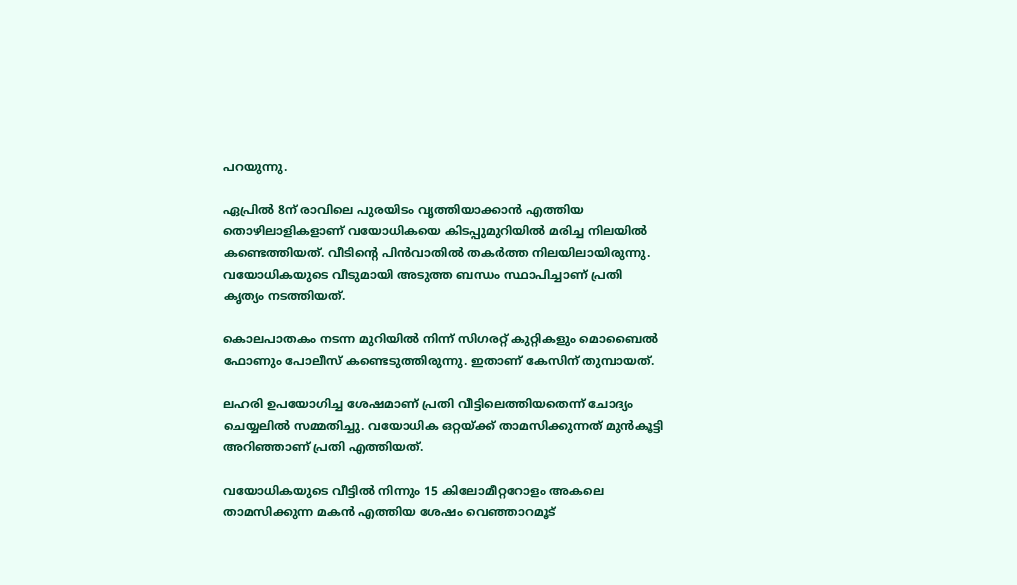പറയുന്നു.

ഏപ്രിൽ 8ന് രാവിലെ പുരയിടം വൃത്തിയാക്കാന്‍ എത്തിയ തൊഴിലാളികളാണ് വയോധികയെ കിടപ്പുമുറിയില്‍ മരിച്ച നിലയില്‍ കണ്ടെത്തിയത്. വീടിന്റെ പിന്‍വാതില്‍ തകര്‍ത്ത നിലയിലായിരുന്നു. വയോധികയുടെ വീടുമായി അടുത്ത ബന്ധം സ്ഥാപിച്ചാണ് പ്രതി കൃത്യം നടത്തിയത്.

കൊലപാതകം നടന്ന മുറിയില്‍ നിന്ന് സിഗരറ്റ് കുറ്റികളും മൊബൈല്‍ ഫോണും പോലീസ് കണ്ടെടുത്തിരുന്നു. ഇതാണ് കേസിന് തുമ്പായത്.

ലഹരി ഉപയോഗിച്ച ശേഷമാണ് പ്രതി വീട്ടിലെത്തിയതെന്ന് ചോദ്യം ചെയ്യലില്‍ സമ്മതിച്ചു. വയോധിക ഒറ്റയ്ക്ക് താമസിക്കുന്നത് മുന്‍കൂട്ടി അറിഞ്ഞാണ് പ്രതി എത്തിയത്.

വയോധികയുടെ വീട്ടിൽ നിന്നും 15 കിലോമീറ്ററോളം അകലെ താമസിക്കുന്ന മകൻ എത്തിയ ശേഷം വെഞ്ഞാറമൂട്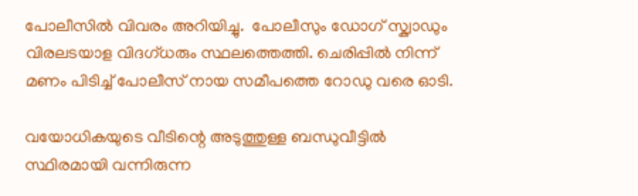പോലീസിൽ വിവരം അറിയിച്ചു.  പോലീസും ഡോഗ് സ്ക്വാഡും വിരലടയാള വിദഗ്‌ധരും സ്ഥലത്തെത്തി. ചെരിപ്പിൽ നിന്ന് മണം പിടിച്ച് പോലീസ് നായ സമീപത്തെ റോഡു വരെ ഓടി.

വയോധികയുടെ വീടിന്റെ അടുത്തുള്ള ബന്ധുവീട്ടില്‍ സ്ഥിരമായി വന്നിരുന്ന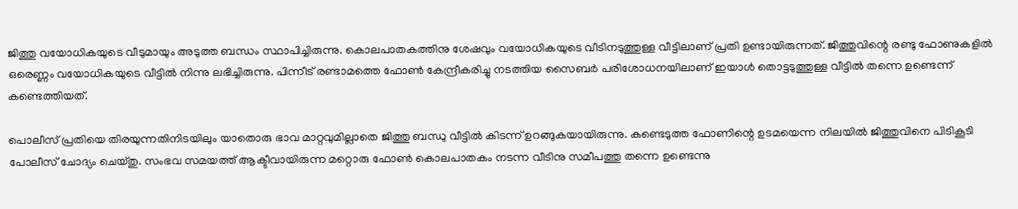ജിത്തു വയോധികയുടെ വീടുമായും അടുത്ത ബന്ധം സ്ഥാപിച്ചിരുന്നു. കൊലപാതകത്തിനു ശേഷവും വയോധികയുടെ വീടിനടുത്തുള്ള വീട്ടിലാണ് പ്രതി ഉണ്ടായിരുന്നത്. ജിത്തുവിന്റെ രണ്ടു ഫോണുകളില്‍ ഒരെണ്ണം വയോധികയുടെ വീട്ടില്‍ നിന്നു ലഭിച്ചിരുന്നു. പിന്നീട് രണ്ടാമത്തെ ഫോണ്‍ കേന്ദ്രീകരിച്ചു നടത്തിയ സൈബര്‍ പരിശോധനയിലാണ് ഇയാള്‍ തൊട്ടടുത്തുള്ള വീട്ടില്‍ തന്നെ ഉണ്ടെന്ന് കണ്ടെത്തിയത്.

പൊലീസ് പ്രതിയെ തിരയുന്നതിനിടയിലും യാതൊരു ഭാവ മാറ്റവുമില്ലാതെ ജിത്തു ബന്ധു വീട്ടില്‍ കിടന്ന് ഉറങ്ങുകയായിരുന്നു. കണ്ടെടുത്ത ഫോണിന്റെ ഉടമയെന്ന നിലയിൽ ജിത്തുവിനെ പിടികൂടി പോലീസ് ചോദ്യം ചെയ്തു. സംഭവ സമയത്ത് ആക്ടീവായിരുന്ന മറ്റൊരു ഫോണ്‍ കൊലപാതകം നടന്ന വീടിനു സമീപത്തു തന്നെ ഉണ്ടെന്നു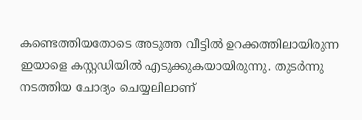കണ്ടെത്തിയതോടെ അടുത്ത വീട്ടില്‍ ഉറക്കത്തിലായിരുന്ന ഇയാളെ കസ്റ്റഡിയില്‍ എടുക്കുകയായിരുന്നു. തുടര്‍ന്നു നടത്തിയ ചോദ്യം ചെയ്യലിലാണ്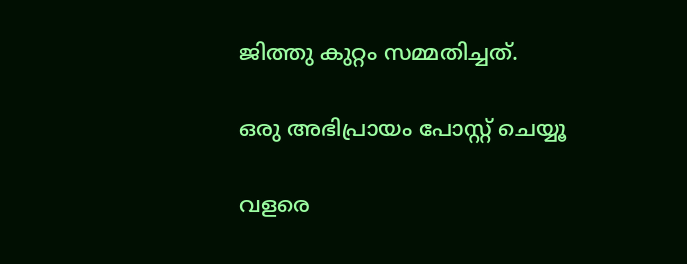ജിത്തു കുറ്റം സമ്മതിച്ചത്.

ഒരു അഭിപ്രായം പോസ്റ്റ് ചെയ്യൂ

വളരെ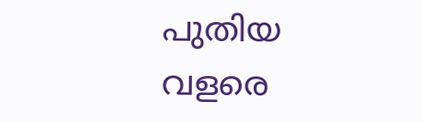പുതിയ വളരെ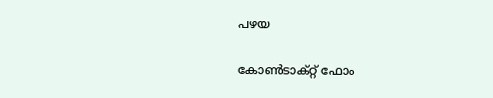പഴയ

കോൺടാക്റ്റ് ഫോം